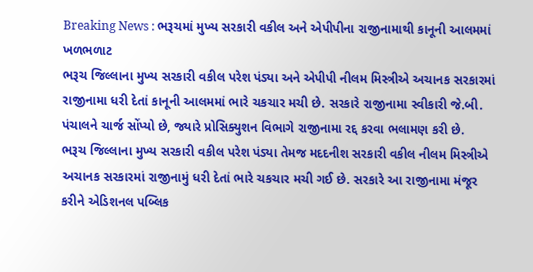Breaking News : ભરૂચમાં મુખ્ય સરકારી વકીલ અને એપીપીના રાજીનામાથી કાનૂની આલમમાં ખળભળાટ
ભરૂચ જિલ્લાના મુખ્ય સરકારી વકીલ પરેશ પંડ્યા અને એપીપી નીલમ મિસ્ત્રીએ અચાનક સરકારમાં રાજીનામા ધરી દેતાં કાનૂની આલમમાં ભારે ચકચાર મચી છે. સરકારે રાજીનામા સ્વીકારી જે.બી. પંચાલને ચાર્જ સોંપ્યો છે, જ્યારે પ્રોસિક્યુશન વિભાગે રાજીનામા રદ્દ કરવા ભલામણ કરી છે.
ભરૂચ જિલ્લાના મુખ્ય સરકારી વકીલ પરેશ પંડ્યા તેમજ મદદનીશ સરકારી વકીલ નીલમ મિસ્ત્રીએ અચાનક સરકારમાં રાજીનામું ધરી દેતાં ભારે ચકચાર મચી ગઈ છે. સરકારે આ રાજીનામા મંજૂર કરીને એડિશનલ પબ્લિક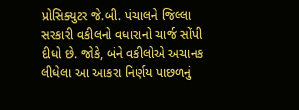પ્રોસિક્યુટર જે.બી. પંચાલને જિલ્લા સરકારી વકીલનો વધારાનો ચાર્જ સોંપી દીધો છે. જોકે, બંને વકીલોએ અચાનક લીધેલા આ આકરા નિર્ણય પાછળનું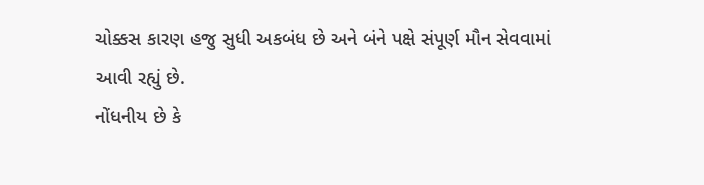ચોક્કસ કારણ હજુ સુધી અકબંધ છે અને બંને પક્ષે સંપૂર્ણ મૌન સેવવામાં આવી રહ્યું છે.
નોંધનીય છે કે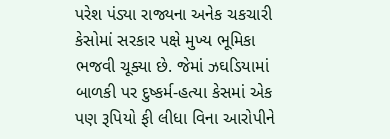પરેશ પંડ્યા રાજ્યના અનેક ચકચારી કેસોમાં સરકાર પક્ષે મુખ્ય ભૂમિકા ભજવી ચૂક્યા છે. જેમાં ઝઘડિયામાં બાળકી પર દુષ્કર્મ-હત્યા કેસમાં એક પણ રૂપિયો ફી લીધા વિના આરોપીને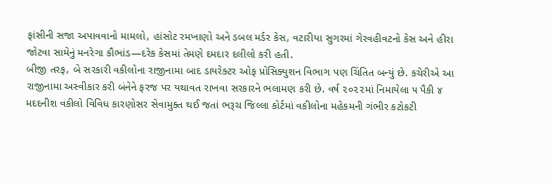ફાંસીની સજા અપાવવાનો મામલો, હાંસોટ રમખાણો અને ડબલ મર્ડર કેસ, વટારીયા સુગરમાં ગેરવહીવટનો કેસ અને હીરા જોટવા સામેનું મનરેગા કૌભાંડ—દરેક કેસમાં તેમણે દમદાર દલીલો કરી હતી.
બીજી તરફ, બે સરકારી વકીલોના રાજીનામા બાદ ડાયરેક્ટર ઓફ પ્રોસિક્યુશન વિભાગ પણ ચિંતિત બન્યું છે. કચેરીએ આ રાજીનામા અસ્વીકાર કરી બંનેને ફરજ પર યથાવત રાખવા સરકારને ભલામણ કરી છે. વર્ષ ૨૦૨૨માં નિમાયેલા ૫ પૈકી ૪ મદદનીશ વકીલો વિવિધ કારણોસર સેવામુક્ત થઈ જતાં ભરૂચ જિલ્લા કોર્ટમાં વકીલોના મહેકમની ગંભીર કટોકટી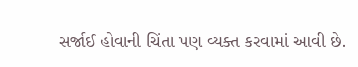સર્જાઈ હોવાની ચિંતા પણ વ્યક્ત કરવામાં આવી છે.